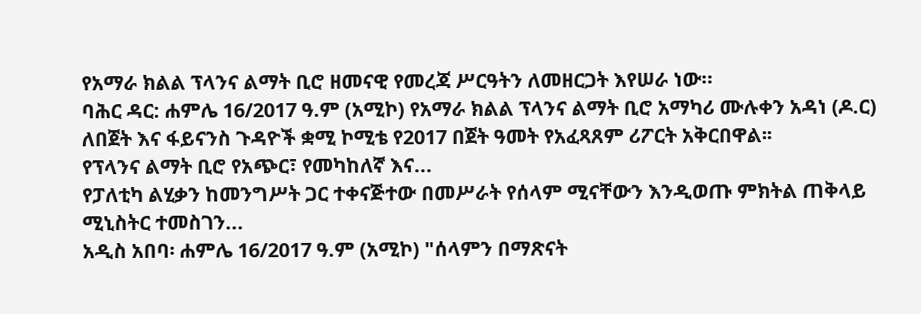የአማራ ክልል ፕላንና ልማት ቢሮ ዘመናዊ የመረጃ ሥርዓትን ለመዘርጋት እየሠራ ነው።
ባሕር ዳር: ሐምሌ 16/2017 ዓ.ም (አሚኮ) የአማራ ክልል ፕላንና ልማት ቢሮ አማካሪ ሙሉቀን አዳነ (ዶ.ር) ለበጀት እና ፋይናንስ ጉዳዮች ቋሚ ኮሚቴ የ2017 በጀት ዓመት የአፈጻጸም ሪፖርት አቅርበዋል፡፡
የፕላንና ልማት ቢሮ የአጭር፣ የመካከለኛ እና...
የፓለቲካ ልሂቃን ከመንግሥት ጋር ተቀናጅተው በመሥራት የሰላም ሚናቸውን እንዲወጡ ምክትል ጠቅላይ ሚኒስትር ተመስገን...
አዲስ አበባ፡ ሐምሌ 16/2017 ዓ.ም (አሚኮ) "ሰላምን በማጽናት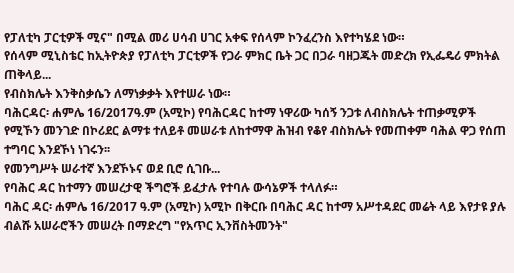የፓለቲካ ፓርቲዎች ሚና" በሚል መሪ ሀሳብ ሀገር አቀፍ የሰላም ኮንፈረንስ እየተካሄደ ነው።
የሰላም ሚኒስቴር ከኢትዮጵያ የፓለቲካ ፓርቲዎች የጋራ ምክር ቤት ጋር በጋራ ባዘጋጁት መድረክ የኢፌዴሪ ምክትል ጠቅላይ...
የብስክሌት እንቅስቃሴን ለማነቃቃት እየተሠራ ነው።
ባሕርዳር፡ ሐምሌ 16/2017ዓ.ም (አሚኮ) የባሕርዳር ከተማ ነዋሪው ካሰኝ ንጋቱ ለብስክሌት ተጠቃሚዎች የሚኾን መንገድ በኮሪደር ልማቱ ተለይቶ መሠራቱ ለከተማዋ ሕዝብ የቆየ ብስክሌት የመጠቀም ባሕል ዋጋ የሰጠ ተግባር እንደኾነ ነገሩን፡፡
የመንግሥት ሠራተኛ እንደኾኑና ወደ ቢሮ ሲገቡ...
የባሕር ዳር ከተማን መሠረታዊ ችግሮች ይፈታሉ የተባሉ ውሳኔዎች ተላለፉ።
ባሕር ዳር፡ ሐምሌ 16/2017 ዓ.ም (አሚኮ) አሚኮ በቅርቡ በባሕር ዳር ከተማ አሥተዳደር መሬት ላይ እየታዩ ያሉ ብልሹ አሠራሮችን መሠረት በማድረግ "የአጥር ኢንቨስትመንት"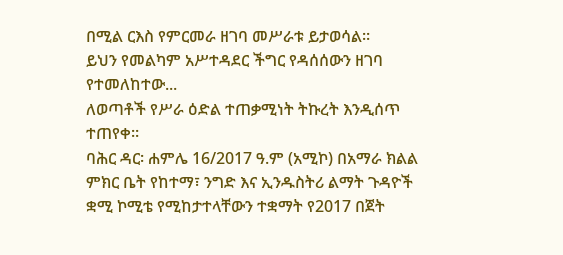በሚል ርእስ የምርመራ ዘገባ መሥራቱ ይታወሳል።
ይህን የመልካም አሥተዳደር ችግር የዳሰሰውን ዘገባ የተመለከተው...
ለወጣቶች የሥራ ዕድል ተጠቃሚነት ትኩረት እንዲሰጥ ተጠየቀ።
ባሕር ዳር፡ ሐምሌ 16/2017 ዓ.ም (አሚኮ) በአማራ ክልል ምክር ቤት የከተማ፣ ንግድ እና ኢንዱስትሪ ልማት ጉዳዮች ቋሚ ኮሚቴ የሚከታተላቸውን ተቋማት የ2017 በጀት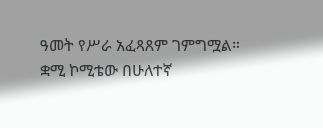ዓመት የሥራ አፈጻጸም ገምግሟል።
ቋሚ ኮሚቴው በሁለተኛ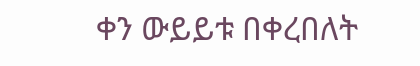ቀን ውይይቱ በቀረበለት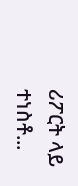ሪፖርት ላይ ተነስቶ...